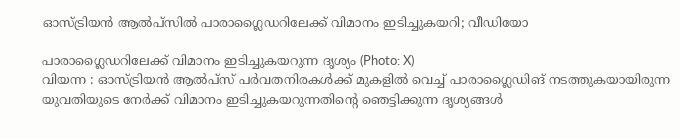ഓസ്ട്രിയൻ ആൽപ്സിൽ പാരാഗ്ലൈഡറിലേക്ക് വിമാനം ഇടിച്ചുകയറി; വീഡിയോ

പാരാഗ്ലൈഡറിലേക്ക് വിമാനം ഇടിച്ചുകയറുന്ന ദൃശ്യം (Photo: X)
വിയന്ന : ഓസ്ട്രിയൻ ആൽപ്സ് പർവതനിരകൾക്ക് മുകളിൽ വെച്ച് പാരാഗ്ലൈഡിങ് നടത്തുകയായിരുന്ന യുവതിയുടെ നേർക്ക് വിമാനം ഇടിച്ചുകയറുന്നതിന്റെ ഞെട്ടിക്കുന്ന ദൃശ്യങ്ങൾ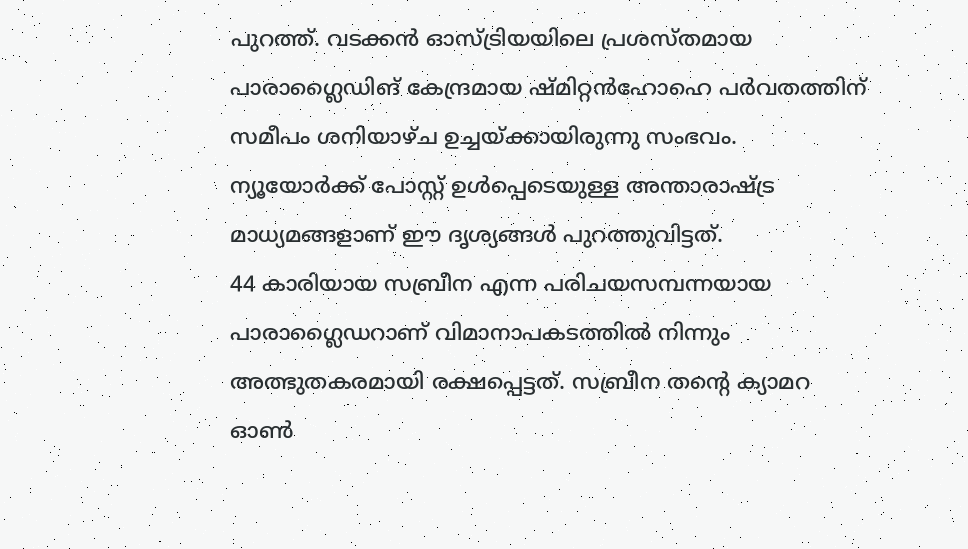പുറത്ത്. വടക്കൻ ഓസ്ട്രിയയിലെ പ്രശസ്തമായ പാരാഗ്ലൈഡിങ് കേന്ദ്രമായ ഷ്മിറ്റൻഹോഹെ പർവതത്തിന് സമീപം ശനിയാഴ്ച ഉച്ചയ്ക്കായിരുന്നു സംഭവം. ന്യൂയോർക്ക് പോസ്റ്റ് ഉൾപ്പെടെയുള്ള അന്താരാഷ്ട്ര മാധ്യമങ്ങളാണ് ഈ ദൃശ്യങ്ങൾ പുറത്തുവിട്ടത്.
44 കാരിയായ സബ്രീന എന്ന പരിചയസമ്പന്നയായ പാരാഗ്ലൈഡറാണ് വിമാനാപകടത്തിൽ നിന്നും അത്ഭുതകരമായി രക്ഷപ്പെട്ടത്. സബ്രീന തന്റെ ക്യാമറ ഓൺ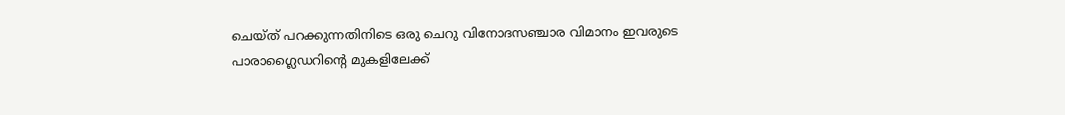ചെയ്ത് പറക്കുന്നതിനിടെ ഒരു ചെറു വിനോദസഞ്ചാര വിമാനം ഇവരുടെ പാരാഗ്ലൈഡറിന്റെ മുകളിലേക്ക്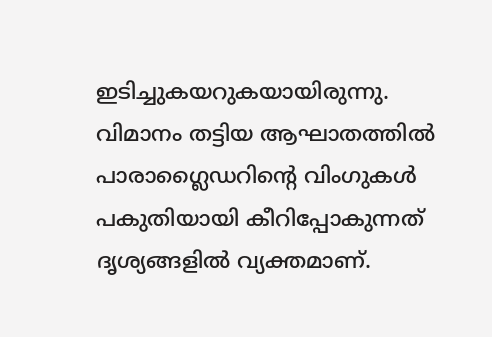ഇടിച്ചുകയറുകയായിരുന്നു. വിമാനം തട്ടിയ ആഘാതത്തിൽ പാരാഗ്ലൈഡറിന്റെ വിംഗുകൾ പകുതിയായി കീറിപ്പോകുന്നത് ദൃശ്യങ്ങളിൽ വ്യക്തമാണ്.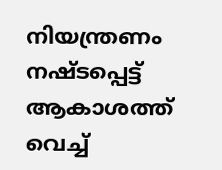നിയന്ത്രണം നഷ്ടപ്പെട്ട് ആകാശത്ത് വെച്ച്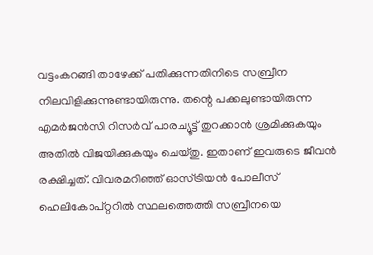വട്ടംകറങ്ങി താഴേക്ക് പതിക്കുന്നതിനിടെ സബ്രീന നിലവിളിക്കുന്നുണ്ടായിരുന്നു. തന്റെ പക്കലുണ്ടായിരുന്ന എമർജൻസി റിസർവ് പാരച്യൂട്ട് തുറക്കാൻ ശ്രമിക്കുകയും അതിൽ വിജയിക്കുകയും ചെയ്തു. ഇതാണ് ഇവരുടെ ജീവൻ രക്ഷിച്ചത്. വിവരമറിഞ്ഞ് ഓസ്ട്രിയൻ പോലീസ് ഹെലികോപ്റ്ററിൽ സ്ഥലത്തെത്തി സബ്രീനയെ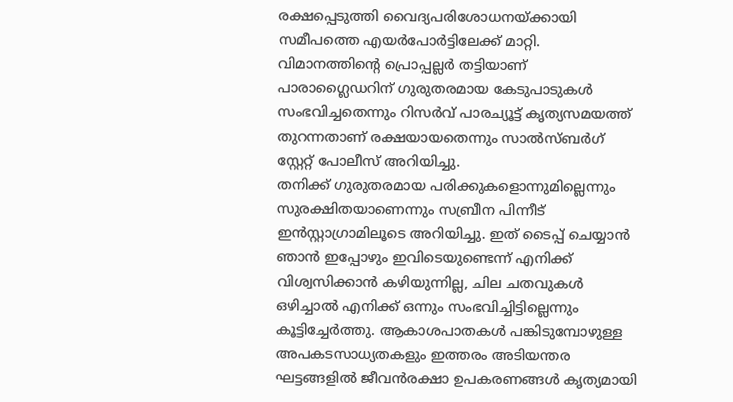രക്ഷപ്പെടുത്തി വൈദ്യപരിശോധനയ്ക്കായി സമീപത്തെ എയർപോർട്ടിലേക്ക് മാറ്റി. വിമാനത്തിന്റെ പ്രൊപ്പല്ലർ തട്ടിയാണ് പാരാഗ്ലൈഡറിന് ഗുരുതരമായ കേടുപാടുകൾ സംഭവിച്ചതെന്നും റിസർവ് പാരച്യൂട്ട് കൃത്യസമയത്ത് തുറന്നതാണ് രക്ഷയായതെന്നും സാൽസ്ബർഗ് സ്റ്റേറ്റ് പോലീസ് അറിയിച്ചു.
തനിക്ക് ഗുരുതരമായ പരിക്കുകളൊന്നുമില്ലെന്നും സുരക്ഷിതയാണെന്നും സബ്രീന പിന്നീട് ഇൻസ്റ്റാഗ്രാമിലൂടെ അറിയിച്ചു. ഇത് ടൈപ്പ് ചെയ്യാൻ ഞാൻ ഇപ്പോഴും ഇവിടെയുണ്ടെന്ന് എനിക്ക് വിശ്വസിക്കാൻ കഴിയുന്നില്ല, ചില ചതവുകൾ ഒഴിച്ചാൽ എനിക്ക് ഒന്നും സംഭവിച്ചിട്ടില്ലെന്നും കൂട്ടിച്ചേർത്തു. ആകാശപാതകൾ പങ്കിടുമ്പോഴുള്ള അപകടസാധ്യതകളും ഇത്തരം അടിയന്തര ഘട്ടങ്ങളിൽ ജീവൻരക്ഷാ ഉപകരണങ്ങൾ കൃത്യമായി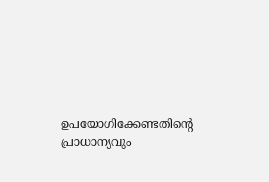ഉപയോഗിക്കേണ്ടതിന്റെ പ്രാധാന്യവും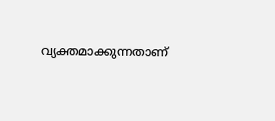വ്യക്തമാക്കുന്നതാണ്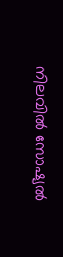നിലവിൽ സോഷ്യൽ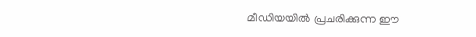മീഡിയയിൽ പ്രചരിക്കുന്ന ഈ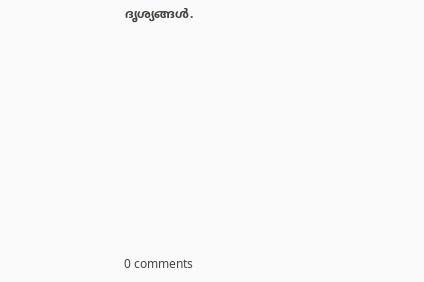ദൃശ്യങ്ങൾ.










0 comments